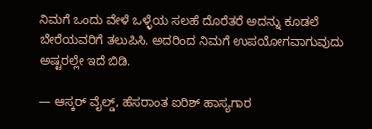ನಿಮಗೆ ಒಂದು ವೇಳೆ ಒಳ್ಳೆಯ ಸಲಹೆ ದೊರೆತರೆ ಅದನ್ನು ಕೂಡಲೆ ಬೇರೆಯವರಿಗೆ ತಲುಪಿಸಿ. ಅದರಿಂದ ನಿಮಗೆ ಉಪಯೋಗವಾಗುವುದು ಅಷ್ಟರಲ್ಲೇ ಇದೆ ಬಿಡಿ.

— ಆಸ್ಕರ್ ವೈಲ್ಡ್, ಹೆಸರಾಂತ ಐರಿಶ್ ಹಾಸ್ಯಗಾರ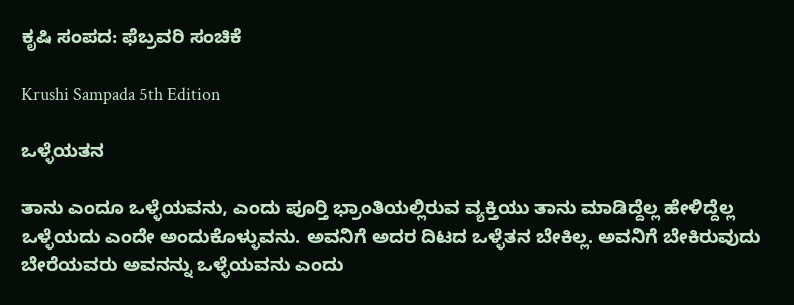ಕೃಷಿ ಸಂಪದ: ಫೆಬ್ರವರಿ ಸಂಚಿಕೆ

Krushi Sampada 5th Edition

ಒಳ್ಳೆಯತನ

ತಾನು ಎಂದೂ ಒಳ್ಳೆಯವನು, ಎಂದು ಪೂರ್‍ತಿ ಭ್ರಾಂತಿಯಲ್ಲಿರುವ ವ್ಯಕ್ತಿಯು ತಾನು ಮಾಡಿದ್ದೆಲ್ಲ ಹೇಳಿದ್ದೆಲ್ಲ ಒಳ್ಳೆಯದು ಎಂದೇ ಅಂದುಕೊಳ್ಳುವನು. ಅವನಿಗೆ ಅದರ ದಿಟದ ಒಳ್ಳೆತನ ಬೇಕಿಲ್ಲ. ಅವನಿಗೆ ಬೇಕಿರುವುದು ಬೇರೆಯವರು ಅವನನ್ನು ಒಳ್ಳೆಯವನು ಎಂದು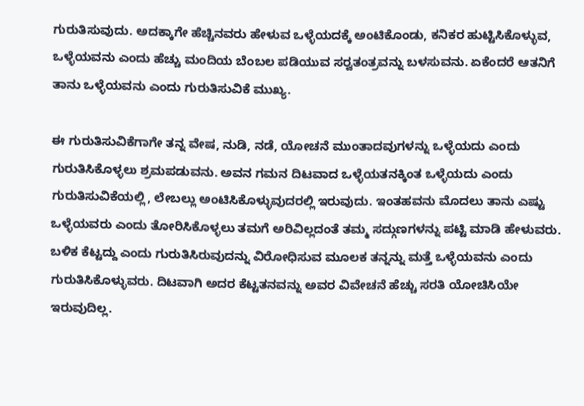ಗುರುತಿಸುವುದು. ಅದಕ್ಕಾಗೇ ಹೆಚ್ಚಿನವರು ಹೇಳುವ ಒಳ್ಳೆಯದಕ್ಕೆ ಅಂಟಿಕೊಂಡು, ಕನಿಕರ ಹುಟ್ಟಿಸಿಕೊಳ್ಳುವ, ಒಳ್ಳೆಯವನು ಎಂದು ಹೆಚ್ಚು ಮಂದಿಯ ಬೆಂಬಲ ಪಡಿಯುವ ಸರ್‍ವತಂತ್ರವನ್ನು ಬಳಸುವನು. ಏಕೆಂದರೆ ಆತನಿಗೆ ತಾನು ಒಳ್ಳೆಯವನು ಎಂದು ಗುರುತಿಸುವಿಕೆ ಮುಖ್ಯ.

ಈ ಗುರುತಿಸುವಿಕೆಗಾಗೇ ತನ್ನ ವೇಷ, ನುಡಿ, ನಡೆ, ಯೋಚನೆ ಮುಂತಾದವುಗಳನ್ನು ಒಳ್ಳೆಯದು ಎಂದು ಗುರುತಿಸಿಕೊಳ್ಳಲು ಶ್ರಮಪಡುವನು. ಅವನ ಗಮನ ದಿಟವಾದ ಒಳ್ಳೆಯತನಕ್ಕಿಂತ ಒಳ್ಳೆಯದು ಎಂದು ಗುರುತಿಸುವಿಕೆಯಲ್ಲಿ, ಲೇಬಲ್ಲು ಅಂಟಿಸಿಕೊಳ್ಳುವುದರಲ್ಲಿ ಇರುವುದು. ಇಂತಹವನು ಮೊದಲು ತಾನು ಎಷ್ಟು ಒಳ್ಳೆಯವರು ಎಂದು ತೋರಿಸಿಕೊಳ್ಳಲು ತಮಗೆ ಅರಿವಿಲ್ಲದಂತೆ ತಮ್ಮ ಸದ್ಗುಣಗಳನ್ನು ಪಟ್ಟಿ ಮಾಡಿ ಹೇಳುವರು. ಬಳಿಕ ಕೆಟ್ಟದ್ದು ಎಂದು ಗುರುತಿಸಿರುವುದನ್ನು ವಿರೋಧಿಸುವ ಮೂಲಕ ತನ್ನನ್ನು ಮತ್ತೆ ಒಳ್ಳೆಯವನು ಎಂದು ಗುರುತಿಸಿಕೊಳ್ಳುವರು. ದಿಟವಾಗಿ ಅದರ ಕೆಟ್ಟತನವನ್ನು ಅವರ ವಿವೇಚನೆ ಹೆಚ್ಚು ಸರತಿ ಯೋಚಿಸಿಯೇ ಇರುವುದಿಲ್ಲ.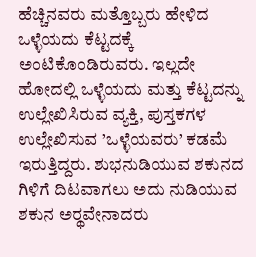ಹೆಚ್ಚಿನವರು ಮತ್ತೊಬ್ಬರು ಹೇಳಿದ ಒಳ್ಳೆಯದು ಕೆಟ್ಟದಕ್ಕೆ ಅಂಟಿಕೊಂಡಿರುವರು. ಇಲ್ಲದೇ ಹೋದಲ್ಲಿ ಒಳ್ಳೆಯದು ಮತ್ತು ಕೆಟ್ಟದನ್ನು ಉಲ್ಲೇಖಿಸಿರುವ ವ್ಯಕ್ತಿ, ಪುಸ್ತಕಗಳ ಉಲ್ಲೇಖಿಸುವ ’ಒಳ್ಳೆಯವರು’ ಕಡಮೆ ಇರುತ್ತಿದ್ದರು. ಶುಭನುಡಿಯುವ ಶಕುನದ ಗಿಳಿಗೆ ದಿಟವಾಗಲು ಅದು ನುಡಿಯುವ ಶಕುನ ಅರ್‍ಥವೇನಾದರು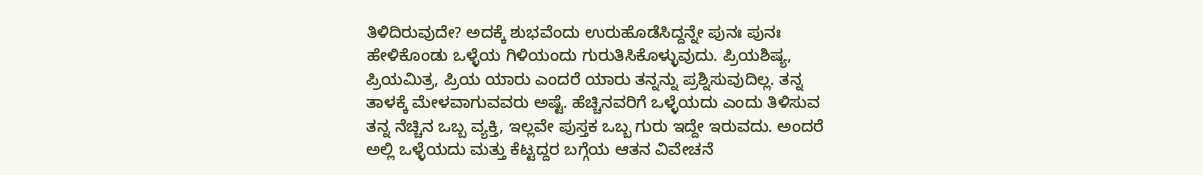ತಿಳಿದಿರುವುದೇ? ಅದಕ್ಕೆ ಶುಭವೆಂದು ಉರುಹೊಡೆಸಿದ್ದನ್ನೇ ಪುನಃ ಪುನಃ ಹೇಳಿಕೊಂಡು ಒಳ್ಳೆಯ ಗಿಳಿಯಂದು ಗುರುತಿಸಿಕೊಳ್ಳುವುದು. ಪ್ರಿಯಶಿಷ್ಯ, ಪ್ರಿಯಮಿತ್ರ, ಪ್ರಿಯ ಯಾರು ಎಂದರೆ ಯಾರು ತನ್ನನ್ನು ಪ್ರಶ್ನಿಸುವುದಿಲ್ಲ. ತನ್ನ ತಾಳಕ್ಕೆ ಮೇಳವಾಗುವವರು ಅಷ್ಟೆ. ಹೆಚ್ಚಿನವರಿಗೆ ಒಳ್ಳೆಯದು ಎಂದು ತಿಳಿಸುವ ತನ್ನ ನೆಚ್ಚಿನ ಒಬ್ಬ ವ್ಯಕ್ತಿ, ಇಲ್ಲವೇ ಪುಸ್ತಕ ಒಬ್ಬ ಗುರು ಇದ್ದೇ ಇರುವದು. ಅಂದರೆ ಅಲ್ಲಿ ಒಳ್ಳೆಯದು ಮತ್ತು ಕೆಟ್ಟದ್ದರ ಬಗ್ಗೆಯ ಆತನ ವಿವೇಚನೆ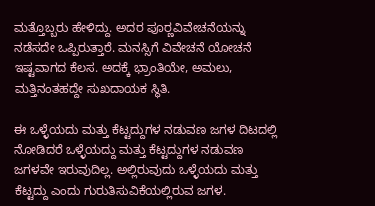ಮತ್ತೊಬ್ಬರು ಹೇಳಿದ್ದು. ಅದರ ಪೂರ್‍ಣವಿವೇಚನೆಯನ್ನು ನಡೆಸದೇ ಒಪ್ಪಿರುತ್ತಾರೆ. ಮನಸ್ಸಿಗೆ ವಿವೇಚನೆ ಯೋಚನೆ ಇಷ್ಟವಾಗದ ಕೆಲಸ. ಅದಕ್ಕೆ ಭ್ರಾಂತಿಯೇ, ಅಮಲು, ಮತ್ತಿನಂತಹದ್ದೇ ಸುಖದಾಯಕ ಸ್ಥಿತಿ.

ಈ ಒಳ್ಳೆಯದು ಮತ್ತು ಕೆಟ್ಟದ್ದುಗಳ ನಡುವಣ ಜಗಳ ದಿಟದಲ್ಲಿ ನೋಡಿದರೆ ಒಳ್ಳೆಯದ್ದು ಮತ್ತು ಕೆಟ್ಟದ್ದುಗಳ ನಡುವಣ ಜಗಳವೇ ಇರುವುದಿಲ್ಲ. ಅಲ್ಲಿರುವುದು ಒಳ್ಳೆಯದು ಮತ್ತು ಕೆಟ್ಟದ್ದು ಎಂದು ಗುರುತಿಸುವಿಕೆಯಲ್ಲಿರುವ ಜಗಳ.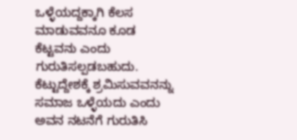ಒಳ್ಳೆಯದ್ದಕ್ಕಾಗಿ ಕೆಲಸ ಮಾಡುವವನೂ ಕೂಡ ಕೆಟ್ಟವನು ಎಂದು ಗುರುತಿಸಲ್ಪಡಬಹುದು. ಕೆಟ್ಟುದ್ದೇಶಕ್ಕೆ ಶ್ರಮಿಸುವವನನ್ನು ಸಮಾಜ ಒಳ್ಳೆಯದು ಎಂದು ಅವನ ನಟನೆಗೆ ಗುರುತಿಸಿ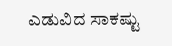ಎಡುವಿದ ಸಾಕಷ್ಟು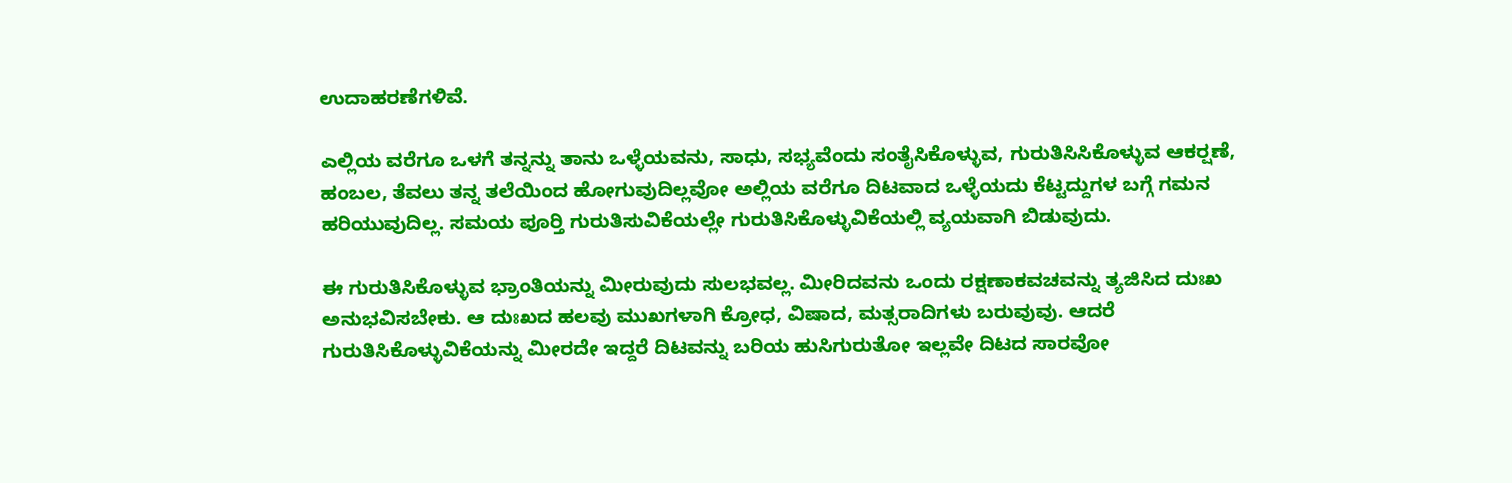ಉದಾಹರಣೆಗಳಿವೆ.

ಎಲ್ಲಿಯ ವರೆಗೂ ಒಳಗೆ ತನ್ನನ್ನು ತಾನು ಒಳ್ಳೆಯವನು, ಸಾಧು, ಸಭ್ಯವೆಂದು ಸಂತೈಸಿಕೊಳ್ಳುವ, ಗುರುತಿಸಿಸಿಕೊಳ್ಳುವ ಆಕರ್‍ಷಣೆ, ಹಂಬಲ, ತೆವಲು ತನ್ನ ತಲೆಯಿಂದ ಹೋಗುವುದಿಲ್ಲವೋ ಅಲ್ಲಿಯ ವರೆಗೂ ದಿಟವಾದ ಒಳ್ಳೆಯದು ಕೆಟ್ಟದ್ದುಗಳ ಬಗ್ಗೆ ಗಮನ ಹರಿಯುವುದಿಲ್ಲ. ಸಮಯ ಪೂರ್‍ತಿ ಗುರುತಿಸುವಿಕೆಯಲ್ಲೇ ಗುರುತಿಸಿಕೊಳ್ಳುವಿಕೆಯಲ್ಲಿ ವ್ಯಯವಾಗಿ ಬಿಡುವುದು.

ಈ ಗುರುತಿಸಿಕೊಳ್ಳುವ ಭ್ರಾಂತಿಯನ್ನು ಮೀರುವುದು ಸುಲಭವಲ್ಲ. ಮೀರಿದವನು ಒಂದು ರಕ್ಷಣಾಕವಚವನ್ನು ತ್ಯಜಿಸಿದ ದುಃಖ ಅನುಭವಿಸಬೇಕು. ಆ ದುಃಖದ ಹಲವು ಮುಖಗಳಾಗಿ ಕ್ರೋಧ, ವಿಷಾದ, ಮತ್ಸರಾದಿಗಳು ಬರುವುವು. ಆದರೆ ಗುರುತಿಸಿಕೊಳ್ಳುವಿಕೆಯನ್ನು ಮೀರದೇ ಇದ್ದರೆ ದಿಟವನ್ನು ಬರಿಯ ಹುಸಿಗುರುತೋ ಇಲ್ಲವೇ ದಿಟದ ಸಾರವೋ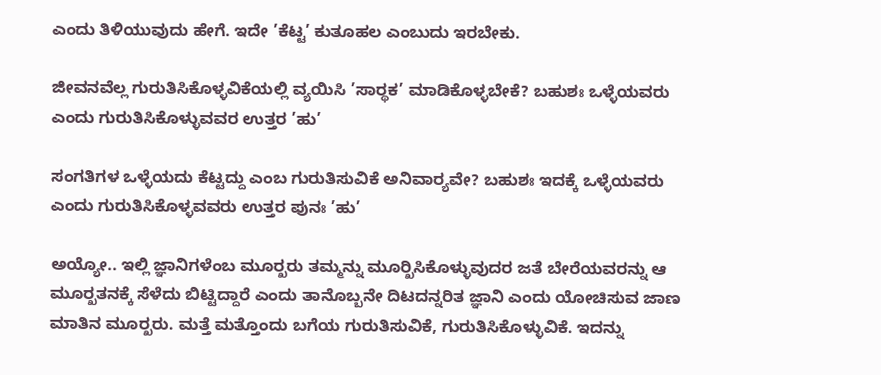ಎಂದು ತಿಳಿಯುವುದು ಹೇಗೆ. ಇದೇ ’ಕೆಟ್ಟ’ ಕುತೂಹಲ ಎಂಬುದು ಇರಬೇಕು.

ಜೀವನವೆಲ್ಲ ಗುರುತಿಸಿಕೊಳ್ಳವಿಕೆಯಲ್ಲಿ ವ್ಯಯಿಸಿ ’ಸಾರ್‍ಥಕ’ ಮಾಡಿಕೊಳ್ಳಬೇಕೆ? ಬಹುಶಃ ಒಳ್ಳೆಯವರು ಎಂದು ಗುರುತಿಸಿಕೊಳ್ಳುವವರ ಉತ್ತರ ’ಹು’

ಸಂಗತಿಗಳ ಒಳ್ಳೆಯದು ಕೆಟ್ಟದ್ದು ಎಂಬ ಗುರುತಿಸುವಿಕೆ ಅನಿವಾರ್‍ಯವೇ? ಬಹುಶಃ ಇದಕ್ಕೆ ಒಳ್ಳೆಯವರು ಎಂದು ಗುರುತಿಸಿಕೊಳ್ಳವವರು ಉತ್ತರ ಪುನಃ ’ಹು’

ಅಯ್ಯೋ.. ಇಲ್ಲಿ ಜ್ಞಾನಿಗಳೆಂಬ ಮೂರ್‍ಖರು ತಮ್ಮನ್ನು ಮೂರ್‍ಖಿಸಿಕೊಳ್ಳುವುದರ ಜತೆ ಬೇರೆಯವರನ್ನು ಆ ಮೂರ್‍ಖತನಕ್ಕೆ ಸೆಳೆದು ಬಿಟ್ಟಿದ್ದಾರೆ ಎಂದು ತಾನೊಬ್ಬನೇ ದಿಟದನ್ನರಿತ ಜ್ಞಾನಿ ಎಂದು ಯೋಚಿಸುವ ಜಾಣ ಮಾತಿನ ಮೂರ್‍ಖರು. ಮತ್ತೆ ಮತ್ತೊಂದು ಬಗೆಯ ಗುರುತಿಸುವಿಕೆ, ಗುರುತಿಸಿಕೊಳ್ಳುವಿಕೆ. ಇದನ್ನು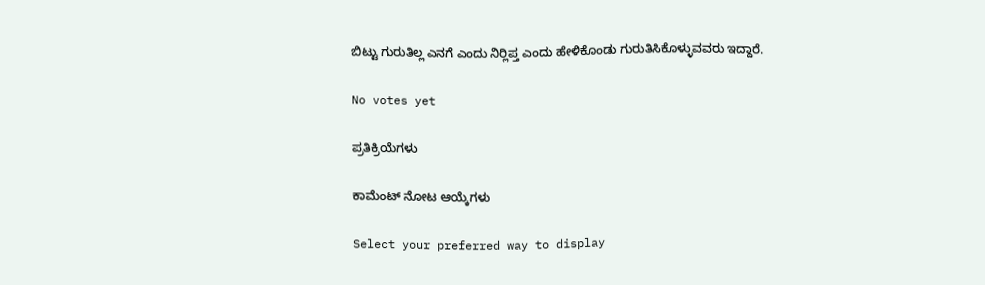ಬಿಟ್ಟು ಗುರುತಿಲ್ಲ ಎನಗೆ ಎಂದು ನಿರ್‍ಲಿಪ್ತ ಎಂದು ಹೇಳಿಕೊಂಡು ಗುರುತಿಸಿಕೊಳ್ಳುವವರು ಇದ್ದಾರೆ.

No votes yet

ಪ್ರತಿಕ್ರಿಯೆಗಳು

ಕಾಮೆಂಟ್ ನೋಟ ಆಯ್ಕೆಗಳು

Select your preferred way to display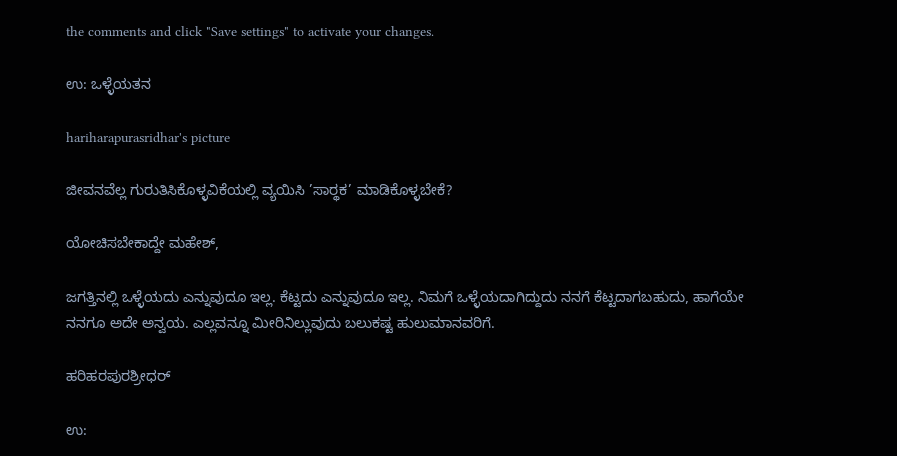the comments and click "Save settings" to activate your changes.

ಉ: ಒಳ್ಳೆಯತನ

hariharapurasridhar's picture

ಜೀವನವೆಲ್ಲ ಗುರುತಿಸಿಕೊಳ್ಳವಿಕೆಯಲ್ಲಿ ವ್ಯಯಿಸಿ ’ಸಾರ್‍ಥಕ’ ಮಾಡಿಕೊಳ್ಳಬೇಕೆ?

ಯೋಚಿಸಬೇಕಾದ್ದೇ ಮಹೇಶ್,

ಜಗತ್ತಿನಲ್ಲಿ ಒಳ್ಳೆಯದು ಎನ್ನುವುದೂ ಇಲ್ಲ. ಕೆಟ್ಟದು ಎನ್ನುವುದೂ ಇಲ್ಲ. ನಿಮಗೆ ಒಳ್ಳೆಯದಾಗಿದ್ದುದು ನನಗೆ ಕೆಟ್ಟದಾಗಬಹುದು, ಹಾಗೆಯೇ ನನಗೂ ಅದೇ ಅನ್ವಯ. ಎಲ್ಲವನ್ನೂ ಮೀರಿನಿಲ್ಲುವುದು ಬಲುಕಷ್ಟ ಹುಲುಮಾನವರಿಗೆ.

ಹರಿಹರಪುರಶ್ರೀಧರ್

ಉ: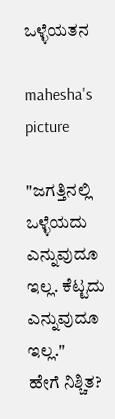ಒಳ್ಳೆಯತನ

mahesha's picture

"ಜಗತ್ತಿನಲ್ಲಿ ಒಳ್ಳೆಯದು ಎನ್ನುವುದೂ ಇಲ್ಲ. ಕೆಟ್ಟದು ಎನ್ನುವುದೂ ಇಲ್ಲ."
ಹೇಗೆ ನಿಶ್ಚಿತ?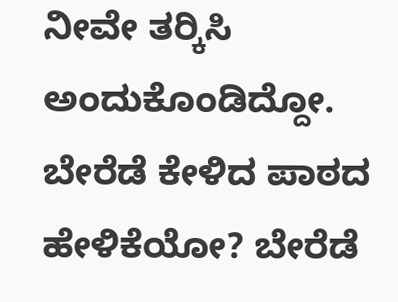ನೀವೇ ತರ್‍ಕಿಸಿ ಅಂದುಕೊಂಡಿದ್ದೋ. ಬೇರೆಡೆ ಕೇಳಿದ ಪಾಠದ ಹೇಳಿಕೆಯೋ? ಬೇರೆಡೆ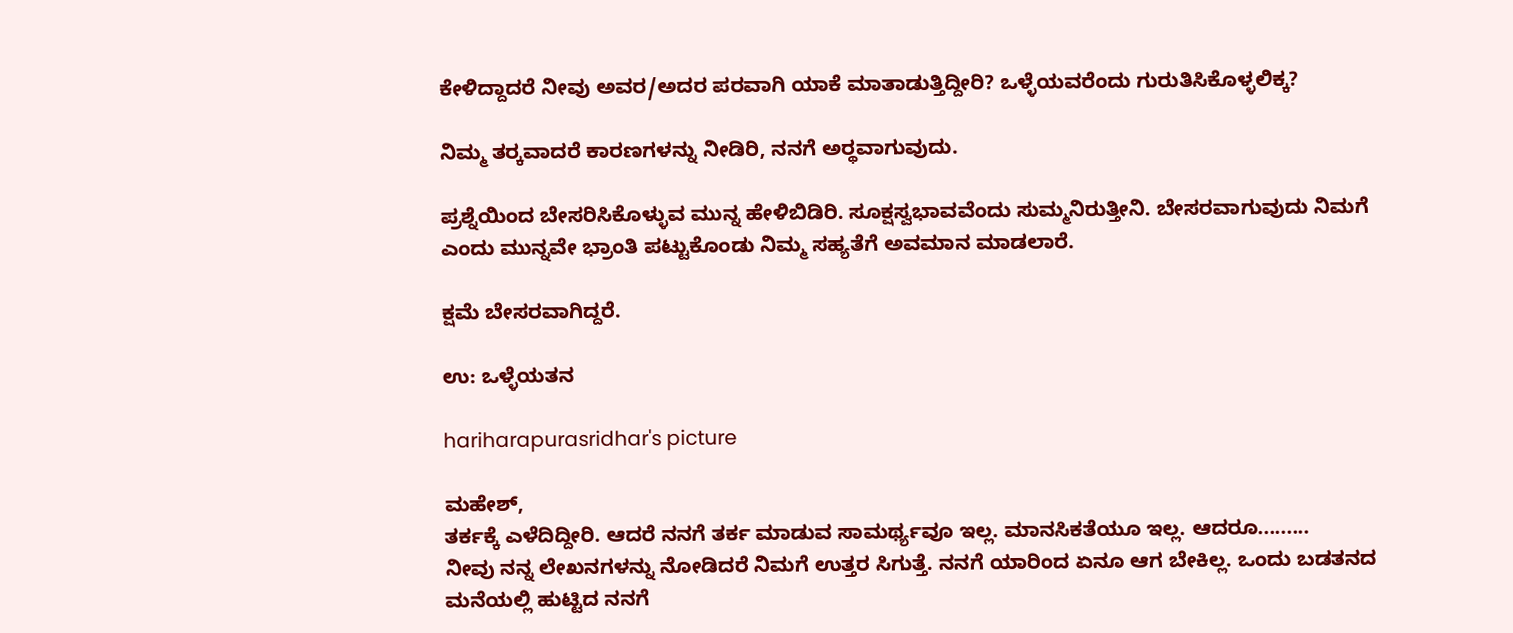ಕೇಳಿದ್ದಾದರೆ ನೀವು ಅವರ/ಅದರ ಪರವಾಗಿ ಯಾಕೆ ಮಾತಾಡುತ್ತಿದ್ದೀರಿ? ಒಳ್ಳೆಯವರೆಂದು ಗುರುತಿಸಿಕೊಳ್ಳಲಿಕ್ಕ?

ನಿಮ್ಮ ತರ್‍ಕವಾದರೆ ಕಾರಣಗಳನ್ನು ನೀಡಿರಿ, ನನಗೆ ಅರ್‍ಥವಾಗುವುದು.

ಪ್ರಶ್ನೆಯಿಂದ ಬೇಸರಿಸಿಕೊಳ್ಳುವ ಮುನ್ನ ಹೇಳಿಬಿಡಿರಿ. ಸೂಕ್ಷಸ್ವಭಾವವೆಂದು ಸುಮ್ಮನಿರುತ್ತೀನಿ. ಬೇಸರವಾಗುವುದು ನಿಮಗೆ ಎಂದು ಮುನ್ನವೇ ಭ್ರಾಂತಿ ಪಟ್ಟುಕೊಂಡು ನಿಮ್ಮ ಸಹ್ಯತೆಗೆ ಅವಮಾನ ಮಾಡಲಾರೆ.

ಕ್ಷಮೆ ಬೇಸರವಾಗಿದ್ದರೆ.

ಉ: ಒಳ್ಳೆಯತನ

hariharapurasridhar's picture

ಮಹೇಶ್,
ತರ್ಕಕ್ಕೆ ಎಳೆದಿದ್ದೀರಿ. ಆದರೆ ನನಗೆ ತರ್ಕ ಮಾಡುವ ಸಾಮರ್ಥ್ಯವೂ ಇಲ್ಲ. ಮಾನಸಿಕತೆಯೂ ಇಲ್ಲ. ಆದರೂ.........
ನೀವು ನನ್ನ ಲೇಖನಗಳನ್ನು ನೋಡಿದರೆ ನಿಮಗೆ ಉತ್ತರ ಸಿಗುತ್ತೆ. ನನಗೆ ಯಾರಿಂದ ಏನೂ ಆಗ ಬೇಕಿಲ್ಲ. ಒಂದು ಬಡತನದ ಮನೆಯಲ್ಲಿ ಹುಟ್ಟಿದ ನನಗೆ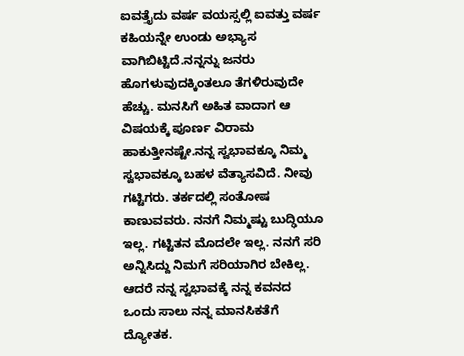ಐವತ್ತೈದು ವರ್ಷ ವಯಸ್ಸಲ್ಲಿ ಐವತ್ತು ವರ್ಷ ಕಹಿಯನ್ನೇ ಉಂಡು ಅಭ್ಯಾಸ ವಾಗಿಬಿಟ್ಟಿದೆ.ನನ್ನನ್ನು ಜನರು ಹೊಗಳುವುದಕ್ಕಿಂತಲೂ ತೆಗಳಿರುವುದೇ ಹೆಚ್ಚು. ಮನಸಿಗೆ ಅಹಿತ ವಾದಾಗ ಆ ವಿಷಯಕ್ಕೆ ಪೂರ್ಣ ವಿರಾಮ ಹಾಕುತ್ತೀನಷ್ಟೇ.ನನ್ನ ಸ್ವಭಾವಕ್ಕೂ ನಿಮ್ಮ ಸ್ವಭಾವಕ್ಕೂ ಬಹಳ ವೆತ್ಯಾಸವಿದೆ. ನೀವು ಗಟ್ಟಿಗರು. ತರ್ಕದಲ್ಲಿ ಸಂತೋಷ ಕಾಣುವವರು. ನನಗೆ ನಿಮ್ಮಷ್ಟು ಬುದ್ಢಿಯೂ ಇಲ್ಲ. ಗಟ್ಟಿತನ ಮೊದಲೇ ಇಲ್ಲ. ನನಗೆ ಸರಿ ಅನ್ನಿಸಿದ್ದು ನಿಮಗೆ ಸರಿಯಾಗಿರ ಬೇಕಿಲ್ಲ. ಆದರೆ ನನ್ನ ಸ್ವಭಾವಕ್ಕೆ ನನ್ನ ಕವನದ ಒಂದು ಸಾಲು ನನ್ನ ಮಾನಸಿಕತೆಗೆ ದ್ಯೋತಕ.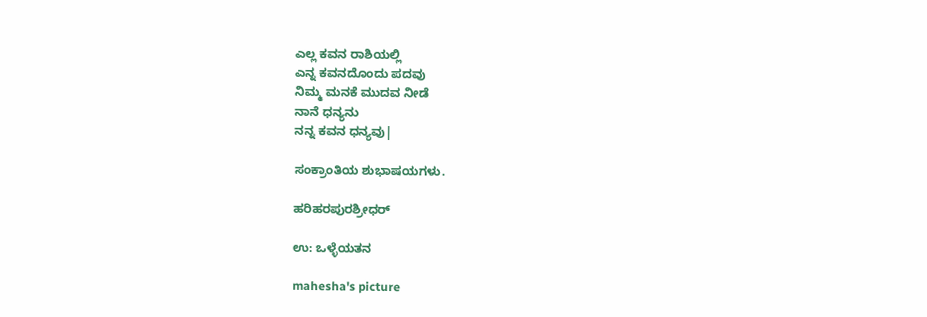ಎಲ್ಲ ಕವನ ರಾಶಿಯಲ್ಲಿ
ಎನ್ನ ಕವನದೊಂದು ಪದವು
ನಿಮ್ಮ ಮನಕೆ ಮುದವ ನೀಡೆ
ನಾನೆ ಧನ್ಯನು
ನನ್ನ ಕವನ ಧನ್ಯವು|

ಸಂಕ್ರಾಂತಿಯ ಶುಭಾಷಯಗಳು.

ಹರಿಹರಪುರಶ್ರೀಧರ್

ಉ: ಒಳ್ಳೆಯತನ

mahesha's picture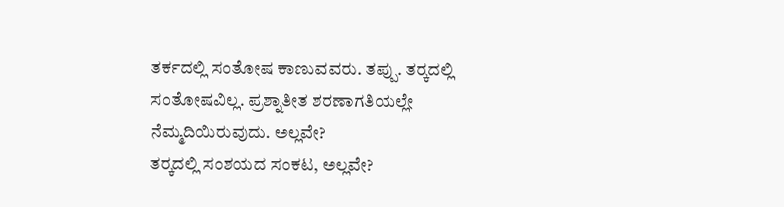ತರ್ಕದಲ್ಲಿ ಸಂತೋಷ ಕಾಣುವವರು. ತಪ್ಪು. ತರ್‍ಕದಲ್ಲಿ ಸಂತೋಷವಿಲ್ಲ. ಪ್ರಶ್ನಾತೀತ ಶರಣಾಗತಿಯಲ್ಲೇ ನೆಮ್ಮದಿಯಿರುವುದು. ಅಲ್ಲವೇ?
ತರ್‍ಕದಲ್ಲಿ ಸಂಶಯದ ಸಂಕಟ, ಅಲ್ಲವೇ?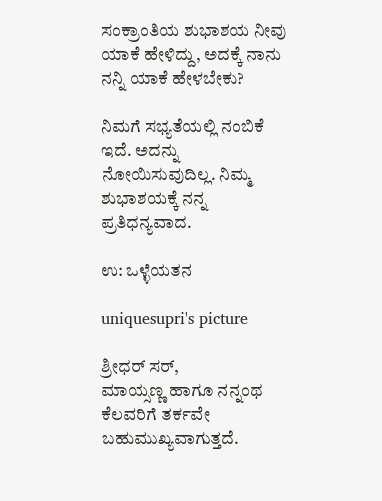ಸಂಕ್ರಾಂತಿಯ ಶುಭಾಶಯ ನೀವು ಯಾಕೆ ಹೇಳಿದ್ದು, ಅದಕ್ಕೆ ನಾನು ನನ್ನಿ ಯಾಕೆ ಹೇಳಬೇಕು?

ನಿಮಗೆ ಸಭ್ಯತೆಯಲ್ಲಿ ನಂಬಿಕೆ ಇದೆ. ಅದನ್ನು ನೋಯಿಸುವುದಿಲ್ಲ. ನಿಮ್ಮ ಶುಭಾಶಯಕ್ಕೆ ನನ್ನ ಪ್ರತಿಧನ್ಯವಾದ.

ಉ: ಒಳ್ಳೆಯತನ

uniquesupri's picture

ಶ್ರೀಧರ್ ಸರ್,
ಮಾಯ್ಸಣ್ಣ ಹಾಗೂ ನನ್ನಂಥ ಕೆಲವರಿಗೆ ತರ್ಕವೇ ಬಹುಮುಖ್ಯವಾಗುತ್ತದೆ.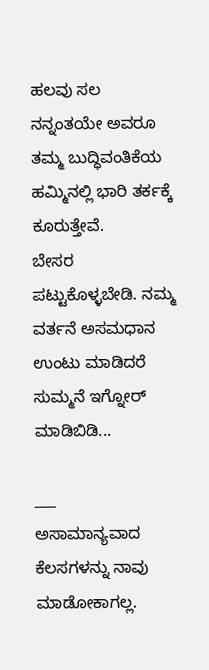ಹಲವು ಸಲ ನನ್ನಂತಯೇ ಅವರೂ ತಮ್ಮ ಬುದ್ಧಿವಂತಿಕೆಯ ಹಮ್ಮಿನಲ್ಲಿ ಭಾರಿ ತರ್ಕಕ್ಕೆ ಕೂರುತ್ತೇವೆ.
ಬೇಸರ ಪಟ್ಟುಕೊಳ್ಳಬೇಡಿ. ನಮ್ಮ ವರ್ತನೆ ಅಸಮಧಾನ ಉಂಟು ಮಾಡಿದರೆ ಸುಮ್ಮನೆ ಇಗ್ನೋರ್ ಮಾಡಿಬಿಡಿ...

___
ಅಸಾಮಾನ್ಯವಾದ ಕೆಲಸಗಳನ್ನು ನಾವು ಮಾಡೋಕಾಗಲ್ಲ.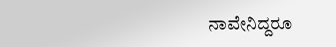ನಾವೇನಿದ್ದರೂ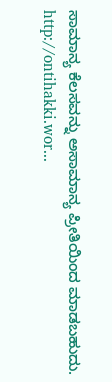ಸಾಮಾನ್ಯ ಕೆಲಸವನ್ನು ಅಸಾಮಾನ್ಯ ಪ್ರೀತಿಯಿಂದ ಮಾಡಬಹುದು.
http://ontihakki.wor...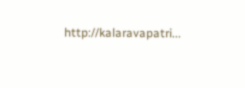http://kalaravapatri...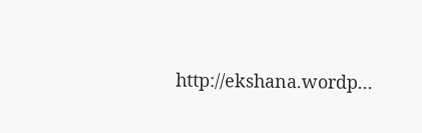http://ekshana.wordp...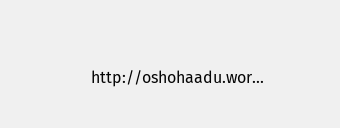http://oshohaadu.wor...